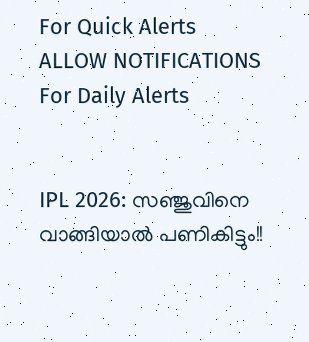For Quick Alerts
ALLOW NOTIFICATIONS
For Daily Alerts


IPL 2026: സഞ്ജുവിനെ വാങ്ങിയാല്‍ പണികിട്ടും!!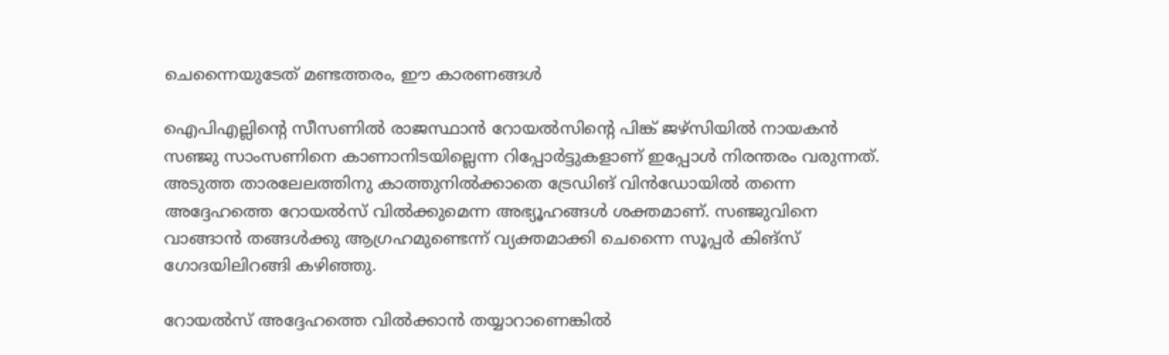ചെന്നൈയുടേത് മണ്ടത്തരം, ഈ കാരണങ്ങള്‍

ഐപിഎല്ലിന്റെ സീസണില്‍ രാജസ്ഥാന്‍ റോയല്‍സിന്റെ പിങ്ക് ജഴ്‌സിയില്‍ നായകന്‍ സഞ്ജു സാംസണിനെ കാണാനിടയില്ലെന്ന റിപ്പോര്‍ട്ടുകളാണ് ഇപ്പോള്‍ നിരന്തരം വരുന്നത്. അടുത്ത താരലേലത്തിനു കാത്തുനില്‍ക്കാതെ ട്രേഡിങ് വിന്‍ഡോയില്‍ തന്നെ അദ്ദേഹത്തെ റോയല്‍സ് വില്‍ക്കുമെന്ന അഭ്യൂഹങ്ങള്‍ ശക്തമാണ്. സഞ്ജുവിനെ വാങ്ങാന്‍ തങ്ങള്‍ക്കു ആഗ്രഹമുണ്ടെന്ന് വ്യക്തമാക്കി ചെന്നൈ സൂപ്പര്‍ കിങ്‌സ് ഗോദയിലിറങ്ങി കഴിഞ്ഞു.

റോയല്‍സ് അദ്ദേഹത്തെ വില്‍ക്കാന്‍ തയ്യാറാണെങ്കില്‍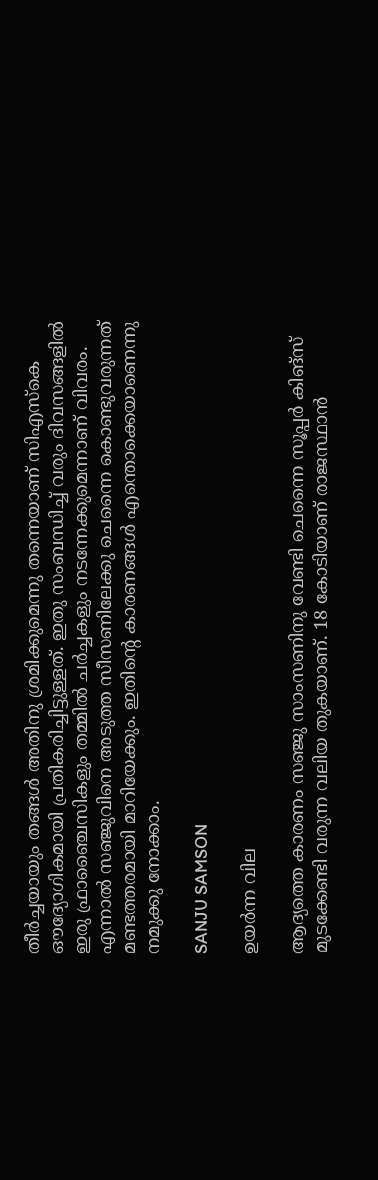തീര്‍ച്ചയായും തങ്ങള്‍ അതിനു ശ്രമിക്കുമെന്നു തന്നെയാണ് സിഎസ്‌കെ ഔദ്യോഗികമായി പ്രതികരിച്ചിട്ടുള്ളത്. ഇതു സംബന്ധിച്ച് വരും ദിവസങ്ങളില്‍ ഇരു ഫ്രാഞ്ചൈസികളും തമ്മില്‍ ചര്‍ച്ചകളും നടന്നേക്കുമെന്നാണ് വിവരം. എന്നാല്‍ സഞ്ജുവിനെ അടുത്ത സീസണിലേക്കു ചെന്നൈ കൊണ്ടുവരുന്നത് മണ്ടത്തരമായി മാറിയേക്കും. ഇതിന്റെ കാരണങ്ങള്‍ എന്തൊക്കെയാണെന്നു നമുക്കു നോക്കാം.

SANJU SAMSON

ഉയര്‍ന്ന വില

ആദ്യത്തെ കാരണം സഞ്ജു സാംസണിനു വേണ്ടി ചെന്നൈ സൂപ്പര്‍ കിങ്‌സ് മുടക്കേണ്ടി വരുന്ന വലിയ തുകയാണ്. 18 കോടിയാണ് രാജസ്ഥാന്‍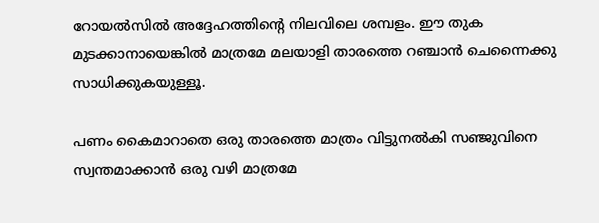റോയല്‍സില്‍ അദ്ദേഹത്തിന്റെ നിലവിലെ ശമ്പളം. ഈ തുക മുടക്കാനായെങ്കില്‍ മാത്രമേ മലയാളി താരത്തെ റഞ്ചാന്‍ ചെന്നൈക്കു സാധിക്കുകയുള്ളൂ.

പണം കൈമാറാതെ ഒരു താരത്തെ മാത്രം വിട്ടുനല്‍കി സഞ്ജുവിനെ സ്വന്തമാക്കാന്‍ ഒരു വഴി മാത്രമേ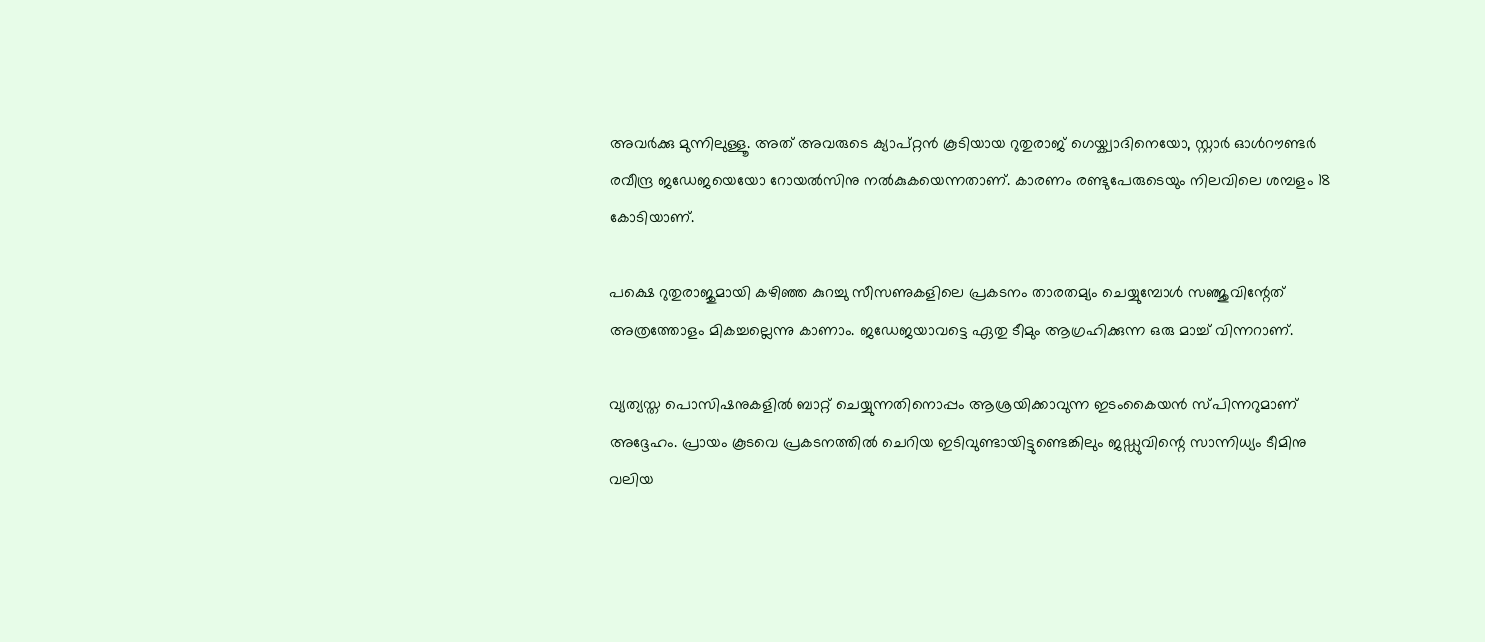അവര്‍ക്കു മുന്നിലുള്ളൂ. അത് അവരുടെ ക്യാപ്റ്റന്‍ കൂടിയായ റുതുരാജ് ഗെയ്ക്വാദിനെയോ, സ്റ്റാര്‍ ഓള്‍റൗണ്ടര്‍ രവീന്ദ്ര ജഡേജയെയോ റോയല്‍സിനു നല്‍കുകയെന്നതാണ്. കാരണം രണ്ടുപേരുടെയും നിലവിലെ ശമ്പളം 18 കോടിയാണ്.

പക്ഷെ റുതുരാജുമായി കഴിഞ്ഞ കുറച്ചു സീസണുകളിലെ പ്രകടനം താരതമ്യം ചെയ്യുമ്പോള്‍ സഞ്ജുവിന്റേത് അത്രത്തോളം മികച്ചല്ലെന്നു കാണാം. ജഡേജയാവട്ടെ ഏതു ടീമും ആഗ്രഹിക്കുന്ന ഒരു മാച്ച് വിന്നറാണ്.

വ്യത്യസ്ത പൊസിഷനുകളില്‍ ബാറ്റ് ചെയ്യുന്നതിനൊപ്പം ആശ്രയിക്കാവുന്ന ഇടംകൈയന്‍ സ്പിന്നറുമാണ് അദ്ദേഹം. പ്രായം കൂടവെ പ്രകടനത്തില്‍ ചെറിയ ഇടിവുണ്ടായിട്ടുണ്ടെങ്കിലും ജഡ്ഡുവിന്റെ സാന്നിധ്യം ടീമിനു വലിയ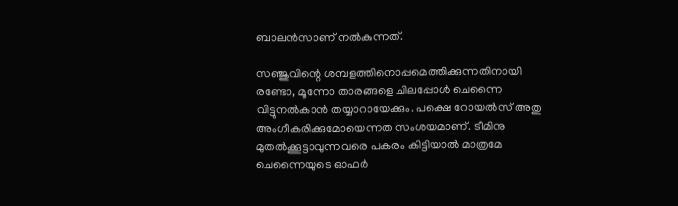ബാലന്‍സാണ് നല്‍കുന്നത്.

സഞ്ജുവിന്റെ ശമ്പളത്തിനൊപ്പമെത്തിക്കുന്നതിനായി രണ്ടോ, മൂന്നോ താരങ്ങളെ ചിലപ്പോള്‍ ചെന്നൈ വിട്ടുനല്‍കാന്‍ തയ്യാറായേക്കും. പക്ഷെ റോയല്‍സ് അതു അംഗീകരിക്കുമോയെന്നത സംശയമാണ്. ടീമിനു മുതല്‍ക്കൂട്ടാവുന്നവരെ പകരം കിട്ടിയാല്‍ മാത്രമേ ചെന്നൈയുടെ ഓഫര്‍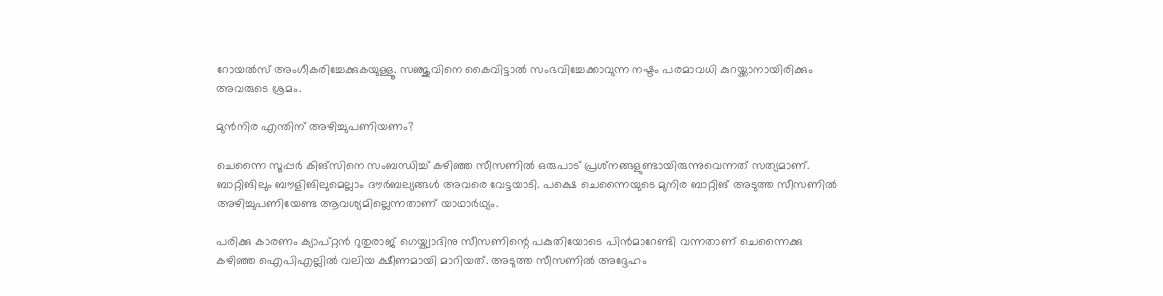റോയല്‍സ് അംഗീകരിച്ചേക്കുകയുള്ളൂ. സഞ്ജുവിനെ കൈവിട്ടാല്‍ സംഭവിച്ചേക്കാവുന്ന നഷ്ടം പരമാവധി കുറയ്ക്കാനായിരിക്കും അവരുടെ ശ്രമം.

മുന്‍നിര എന്തിന് അഴിച്ചുപണിയണം?

ചെന്നൈ സൂപ്പര്‍ കിങ്‌സിനെ സംബന്ധിച്ച് കഴിഞ്ഞ സീസണില്‍ ഒരുപാട് പ്രശ്‌നങ്ങളുണ്ടായിരുന്നുവെന്നത് സത്യമാണ്. ബാറ്റിങിലും ബൗളിങിലുമെല്ലാം ദൗര്‍ബല്യങ്ങള്‍ അവരെ വേട്ടയാടി. പക്ഷെ ചെന്നൈയുടെ മുനിര ബാറ്റിങ് അടുത്ത സീസണില്‍ അഴിച്ചുപണിയേണ്ട ആവശ്യമില്ലെന്നതാണ് യാഥാര്‍ഥ്യം.

പരിക്കു കാരണം ക്യാപ്റ്റന്‍ റുതുരാജ് ഗെയ്ക്വാദിനു സീസണിന്റെ പകുതിയോടെ പിന്‍മാറേണ്ടി വന്നതാണ് ചെന്നൈക്കു കഴിഞ്ഞ ഐപിഎല്ലില്‍ വലിയ ക്ഷീണമായി മാറിയത്. അടുത്ത സീസണില്‍ അദ്ദേഹം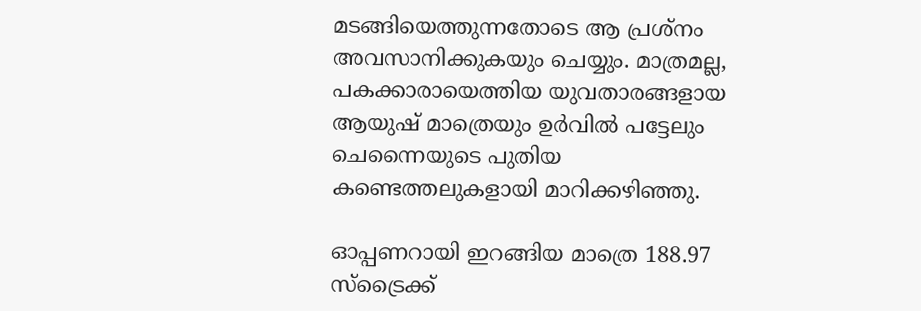മടങ്ങിയെത്തുന്നതോടെ ആ പ്രശ്‌നം അവസാനിക്കുകയും ചെയ്യും. മാത്രമല്ല, പകക്കാരായെത്തിയ യുവതാരങ്ങളായ ആയുഷ് മാത്രെയും ഉര്‍വില്‍ പട്ടേലും ചെന്നൈയുടെ പുതിയ കണ്ടെത്തലുകളായി മാറിക്കഴിഞ്ഞു.

ഓപ്പണറായി ഇറങ്ങിയ മാത്രെ 188.97 സ്‌ട്രൈക്ക്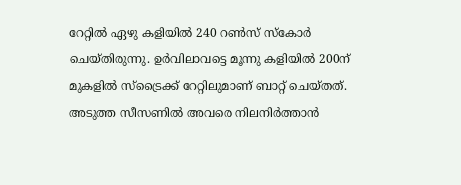റേറ്റില്‍ ഏഴു കളിയില്‍ 240 റണ്‍സ് സ്‌കോര്‍ ചെയ്തിരുന്നു. ഉര്‍വിലാവട്ടെ മൂന്നു കളിയില്‍ 200ന് മുകളില്‍ സ്‌ട്രൈക്ക് റേറ്റിലുമാണ് ബാറ്റ് ചെയ്തത്. അടുത്ത സീസണില്‍ അവരെ നിലനിര്‍ത്താന്‍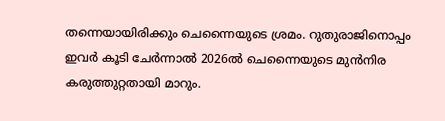തന്നെയായിരിക്കും ചെന്നൈയുടെ ശ്രമം. റുതുരാജിനൊപ്പം ഇവര്‍ കൂടി ചേര്‍ന്നാല്‍ 2026ല്‍ ചെന്നൈയുടെ മുന്‍നിര കരുത്തുറ്റതായി മാറും.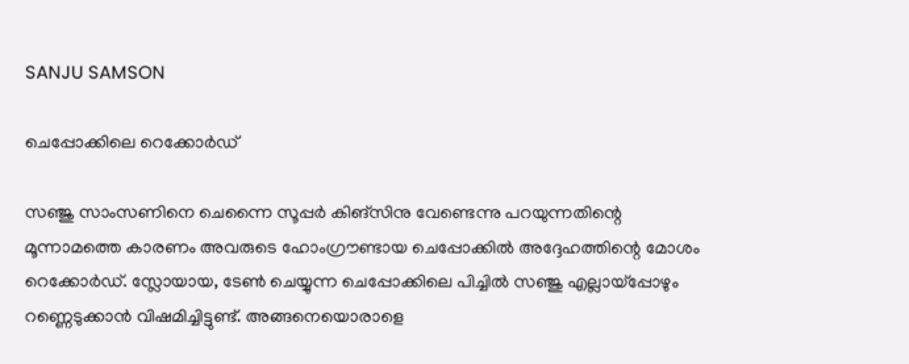SANJU SAMSON

ചെപ്പോക്കിലെ റെക്കോര്‍ഡ്

സഞ്ജു സാംസണിനെ ചെന്നൈ സൂപ്പര്‍ കിങ്‌സിനു വേണ്ടെന്നു പറയുന്നതിന്റെ മൂന്നാമത്തെ കാരണം അവരുടെ ഹോംഗ്രൗണ്ടായ ചെപ്പോക്കില്‍ അദ്ദേഹത്തിന്റെ മോശം റെക്കോര്‍ഡ്. സ്ലോയായ, ടേണ്‍ ചെയ്യുന്ന ചെപ്പോക്കിലെ പിച്ചില്‍ സഞ്ജു എല്ലായ്‌പ്പോഴും റണ്ണെടുക്കാന്‍ വിഷമിച്ചിട്ടുണ്ട്. അങ്ങനെയൊരാളെ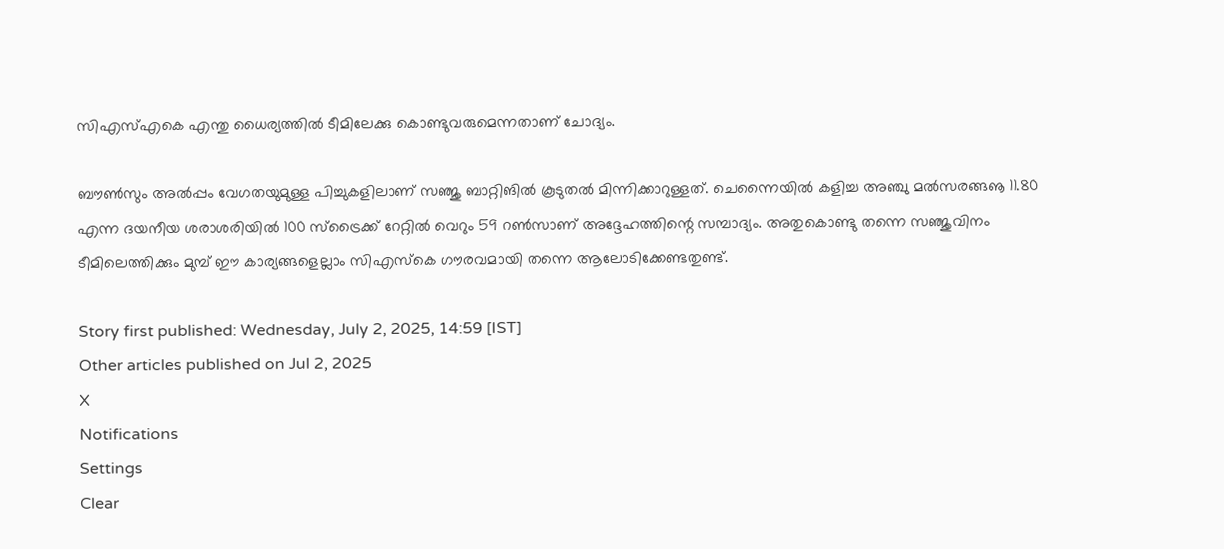സിഎസ്എകെ എന്തു ധൈര്യത്തില്‍ ടീമിലേക്കു കൊണ്ടുവരുമെന്നതാണ് ചോദ്യം.

ബൗണ്‍സും അല്‍പ്പം വേഗതയുമുള്ള പിച്ചുകളിലാണ് സഞ്ജു ബാറ്റിങില്‍ കൂടുതല്‍ മിന്നിക്കാറുള്ളത്. ചെന്നൈയില്‍ കളിച്ച അഞ്ചു മല്‍സരങ്ങൡ 11.80 എന്ന ദയനീയ ശരാശരിയില്‍ 100 സ്‌ട്രൈക്ക് റേറ്റില്‍ വെറും 59 റണ്‍സാണ് അദ്ദേഹത്തിന്റെ സമ്പാദ്യം. അതുകൊണ്ടു തന്നെ സഞ്ജുവിനം ടീമിലെത്തിക്കും മുമ്പ് ഈ കാര്യങ്ങളെല്ലാം സിഎസ്‌കെ ഗൗരവമായി തന്നെ ആലോടിക്കേണ്ടതുണ്ട്.

Story first published: Wednesday, July 2, 2025, 14:59 [IST]
Other articles published on Jul 2, 2025
X
Notifications
Settings
Clear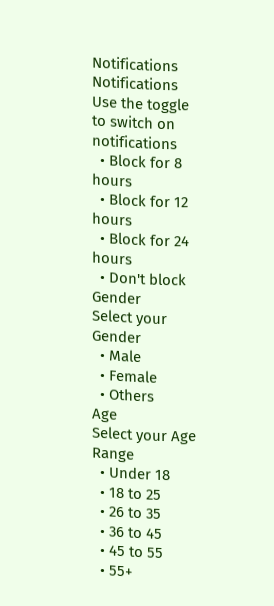Notifications
Notifications
Use the toggle to switch on notifications
  • Block for 8 hours
  • Block for 12 hours
  • Block for 24 hours
  • Don't block
Gender
Select your Gender
  • Male
  • Female
  • Others
Age
Select your Age Range
  • Under 18
  • 18 to 25
  • 26 to 35
  • 36 to 45
  • 45 to 55
  • 55+